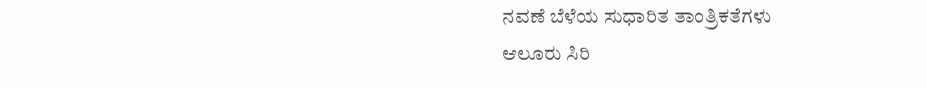ನವಣೆ ಬೆಳೆಯ ಸುಧಾರಿತ ತಾಂತ್ರಿಕತೆಗಳು
ಆಲೂರು ಸಿರಿ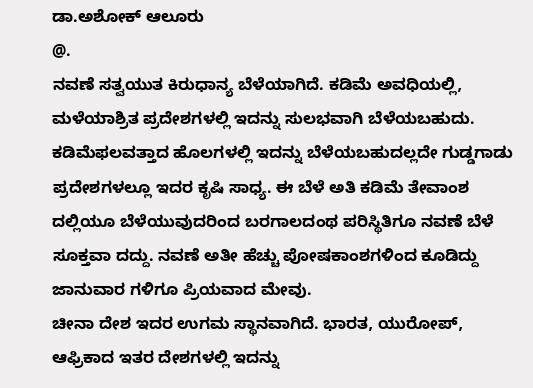ಡಾ.ಅಶೋಕ್‌ ಆಲೂರು
@.
ನವಣೆ ಸತ್ವಯುತ ಕಿರುಧಾನ್ಯ ಬೆಳೆಯಾಗಿದೆ. ಕಡಿಮೆ ಅವಧಿಯಲ್ಲಿ, ಮಳೆಯಾಶ್ರಿತ ಪ್ರದೇಶಗಳಲ್ಲಿ ಇದನ್ನು ಸುಲಭವಾಗಿ ಬೆಳೆಯಬಹುದು. ಕಡಿಮೆಫಲವತ್ತಾದ ಹೊಲಗಳಲ್ಲಿ ಇದನ್ನು ಬೆಳೆಯಬಹುದಲ್ಲದೇ ಗುಡ್ಡಗಾಡು ಪ್ರದೇಶಗಳಲ್ಲೂ ಇದರ ಕೃಷಿ ಸಾಧ್ಯ. ಈ ಬೆಳೆ ಅತಿ ಕಡಿಮೆ ತೇವಾಂಶ ದಲ್ಲಿಯೂ ಬೆಳೆಯುವುದರಿಂದ ಬರಗಾಲದಂಥ ಪರಿಸ್ಥಿತಿಗೂ ನವಣೆ ಬೆಳೆ ಸೂಕ್ತವಾ ದದ್ದು. ನವಣೆ ಅತೀ ಹೆಚ್ಚು ಪೋಷಕಾಂಶಗಳಿಂದ ಕೂಡಿದ್ದು ಜಾನುವಾರ ಗಳಿಗೂ ಪ್ರಿಯವಾದ ಮೇವು.
ಚೀನಾ ದೇಶ ಇದರ ಉಗಮ ಸ್ಥಾನವಾಗಿದೆ. ಭಾರತ, ಯುರೋಪ್, ಆಫ್ರಿಕಾದ ಇತರ ದೇಶಗಳಲ್ಲಿ ಇದನ್ನು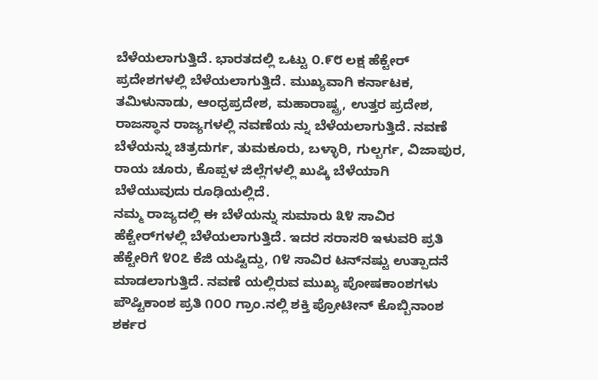ಬೆಳೆಯಲಾಗುತ್ತಿದೆ. ಭಾರತದಲ್ಲಿ ಒಟ್ಟು ೦.೯೮ ಲಕ್ಷ ಹೆಕ್ಟೇರ್ ಪ್ರದೇಶಗಳಲ್ಲಿ ಬೆಳೆಯಲಾಗುತ್ತಿದೆ. ಮುಖ್ಯವಾಗಿ ಕರ್ನಾಟಕ, ತಮಿಳುನಾಡು, ಆಂಧ್ರಪ್ರದೇಶ, ಮಹಾರಾಷ್ಟ್ರ, ಉತ್ತರ ಪ್ರದೇಶ, ರಾಜಸ್ಥಾನ ರಾಜ್ಯಗಳಲ್ಲಿ ನವಣೆಯ ನ್ನು ಬೆಳೆಯಲಾಗುತ್ತಿದೆ. ನವಣೆ ಬೆಳೆಯನ್ನು ಚಿತ್ರದುರ್ಗ, ತುಮಕೂರು, ಬಳ್ಳಾರಿ, ಗುಲ್ಬರ್ಗ, ವಿಜಾಪುರ, ರಾಯ ಚೂರು, ಕೊಪ್ಪಳ ಜಿಲ್ಲೆಗಳಲ್ಲಿ ಖುಷ್ಕಿ ಬೆಳೆಯಾಗಿ ಬೆಳೆಯುವುದು ರೂಢಿಯಲ್ಲಿದೆ.
ನಮ್ಮ ರಾಜ್ಯದಲ್ಲಿ ಈ ಬೆಳೆಯನ್ನು ಸುಮಾರು ೩೪ ಸಾವಿರ ಹೆಕ್ಟೇರ್‌ಗಳಲ್ಲಿ ಬೆಳೆಯಲಾಗುತ್ತಿದೆ. ಇದರ ಸರಾಸರಿ ಇಳುವರಿ ಪ್ರತಿ ಹೆಕ್ಟೇರಿಗೆ ೪೦೭ ಕೆಜಿ ಯಷ್ಟಿದ್ದು, ೧೪ ಸಾವಿರ ಟನ್‌ನಷ್ಟು ಉತ್ಪಾದನೆ ಮಾಡಲಾಗುತ್ತಿದೆ. ನವಣೆ ಯಲ್ಲಿರುವ ಮುಖ್ಯ ಪೋಷಕಾಂಶಗಳು ಪೌಷ್ಟಿಕಾಂಶ ಪ್ರತಿ ೧೦೦ ಗ್ರಾಂ.ನಲ್ಲಿ ಶಕ್ತಿ ಪ್ರೋಟೀನ್ ಕೊಬ್ಬಿನಾಂಶ ಶರ್ಕರ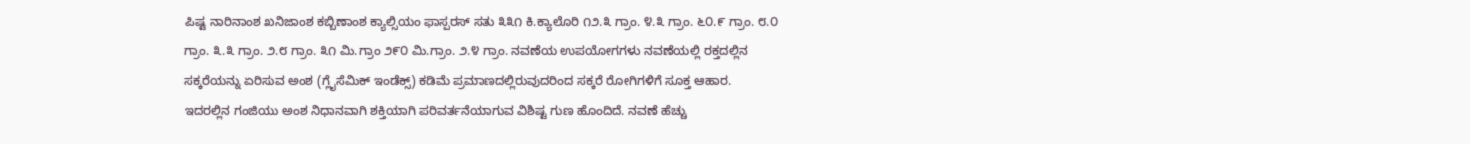ಪಿಷ್ಟ ನಾರಿನಾಂಶ ಖನಿಜಾಂಶ ಕಬ್ಬಿಣಾಂಶ ಕ್ಯಾಲ್ಸಿಯಂ ಫಾಸ್ಪರಸ್ ಸತು ೩೩೧ ಕಿ.ಕ್ಯಾಲೊರಿ ೧೨.೩ ಗ್ರಾಂ. ೪.೩ ಗ್ರಾಂ. ೬೦.೯ ಗ್ರಾಂ. ೮.೦ ಗ್ರಾಂ. ೩.೩ ಗ್ರಾಂ. ೨.೮ ಗ್ರಾಂ. ೩೧ ಮಿ.ಗ್ರಾಂ ೨೯೦ ಮಿ.ಗ್ರಾಂ. ೨.೪ ಗ್ರಾಂ. ನವಣೆಯ ಉಪಯೋಗಗಳು ನವಣೆಯಲ್ಲಿ ರಕ್ತದಲ್ಲಿನ ಸಕ್ಕರೆಯನ್ನು ಏರಿಸುವ ಅಂಶ (ಗ್ಲೈಸೆಮಿಕ್ ಇಂಡೆಕ್ಸ್) ಕಡಿಮೆ ಪ್ರಮಾಣದಲ್ಲಿರುವುದರಿಂದ ಸಕ್ಕರೆ ರೋಗಿಗಳಿಗೆ ಸೂಕ್ತ ಆಹಾರ.
ಇದರಲ್ಲಿನ ಗಂಜಿಯು ಅಂಶ ನಿಧಾನವಾಗಿ ಶಕ್ತಿಯಾಗಿ ಪರಿವರ್ತನೆಯಾಗುವ ವಿಶಿಷ್ಟ ಗುಣ ಹೊಂದಿದೆ. ನವಣೆ ಹೆಚ್ಚು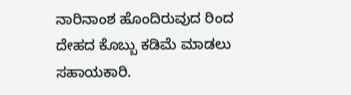ನಾರಿನಾಂಶ ಹೊಂದಿರುವುದ ರಿಂದ ದೇಹದ ಕೊಬ್ಬು ಕಡಿಮೆ ಮಾಡಲು ಸಹಾಯಕಾರಿ.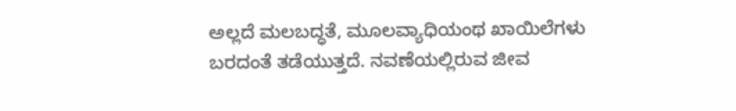ಅಲ್ಲದೆ ಮಲಬದ್ಧತೆ, ಮೂಲವ್ಯಾಧಿಯಂಥ ಖಾಯಿಲೆಗಳು ಬರದಂತೆ ತಡೆಯುತ್ತದೆ. ನವಣೆಯಲ್ಲಿರುವ ಜೀವ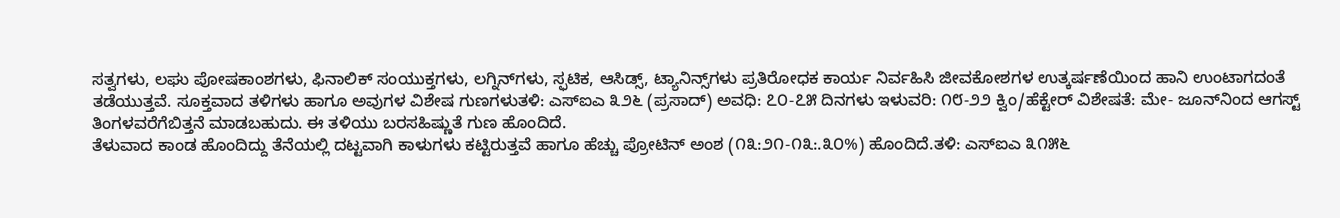ಸತ್ವಗಳು, ಲಘು ಪೋಷಕಾಂಶಗಳು, ಫಿನಾಲಿಕ್ ಸಂಯುಕ್ತಗಳು, ಲಗ್ನಿನ್‌ಗಳು, ಸ್ಫಟಿಕ, ಆಸಿಡ್ಸ್, ಟ್ಯಾನಿನ್ಸ್‌ಗಳು ಪ್ರತಿರೋಧಕ ಕಾರ್ಯ ನಿರ್ವಹಿಸಿ ಜೀವಕೋಶಗಳ ಉತ್ಕರ್ಷಣೆಯಿಂದ ಹಾನಿ ಉಂಟಾಗದಂತೆ ತಡೆಯುತ್ತವೆ. ಸೂಕ್ತವಾದ ತಳಿಗಳು ಹಾಗೂ ಅವುಗಳ ವಿಶೇಷ ಗುಣಗಳುತಳಿ: ಎಸ್‌ಐಎ ೩೨೬ (ಪ್ರಸಾದ್) ಅವಧಿ: ೭೦-೭೫ ದಿನಗಳು ಇಳುವರಿ: ೧೮-೨೨ ಕ್ವಿಂ/ಹೆಕ್ಟೇರ್ ವಿಶೇಷತೆ: ಮೇ- ಜೂನ್‌ನಿಂದ ಆಗಸ್ಟ್ ತಿಂಗಳವರೆಗೆಬಿತ್ತನೆ ಮಾಡಬಹುದು. ಈ ತಳಿಯು ಬರಸಹಿಷ್ಣುತೆ ಗುಣ ಹೊಂದಿದೆ.
ತೆಳುವಾದ ಕಾಂಡ ಹೊಂದಿದ್ದು ತೆನೆಯಲ್ಲಿ ದಟ್ಟವಾಗಿ ಕಾಳುಗಳು ಕಟ್ಟಿರುತ್ತವೆ ಹಾಗೂ ಹೆಚ್ಚು ಪ್ರೋಟಿನ್ ಅಂಶ (೧೩:೨೧-೧೩:.೩೦%) ಹೊಂದಿದೆ.ತಳಿ: ಎಸ್‌ಐಎ ೩೧೫೬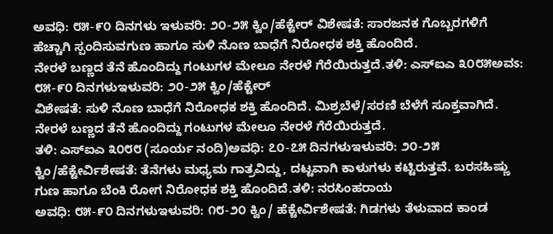ಅವಧಿ: ೮೫-೯೦ ದಿನಗಳು ಇಳುವರಿ: ೨೦-೨೫ ಕ್ವಿಂ/ಹೆಕ್ಟೇರ್ ವಿಶೇಷತೆ: ಸಾರಜನಕ ಗೊಬ್ಬರಗಳಿಗೆ ಹೆಚ್ಚಾಗಿ ಸ್ಪಂದಿಸುವಗುಣ ಹಾಗೂ ಸುಳಿ ನೊಣ ಬಾಧೆಗೆ ನಿರೋಧಕ ಶಕ್ತಿ ಹೊಂದಿದೆ.
ನೇರಳೆ ಬಣ್ಣದ ತೆನೆ ಹೊಂದಿದ್ದು ಗಂಟುಗಳ ಮೇಲೂ ನೇರಳೆ ಗೆರೆಯಿರುತ್ತದೆ.ತಳಿ: ಎಸ್‌ಐಎ ೩೦೮೫ಅವಽ: ೮೫-೯೦ ದಿನಗಳುಇಳುವರಿ: ೨೦-೨೫ ಕ್ವಿಂ/ಹೆಕ್ಟೇರ್
ವಿಶೇಷತೆ: ಸುಳಿ ನೊಣ ಬಾಧೆಗೆ ನಿರೋಧಕ ಶಕ್ತಿ ಹೊಂದಿದೆ. ಮಿಶ್ರಬೆಳೆ/ಸರಣಿ ಬೆಳೆಗೆ ಸೂಕ್ತವಾಗಿದೆ. ನೇರಳೆ ಬಣ್ಣದ ತೆನೆ ಹೊಂದಿದ್ದು ಗಂಟುಗಳ ಮೇಲೂ ನೇರಳೆ ಗೆರೆಯಿರುತ್ತದೆ.
ತಳಿ: ಎಸ್‌ಐಎ ೩೦೮೮ (ಸೂರ್ಯ ನಂದಿ)ಅವಧಿ: ೭೦-೭೫ ದಿನಗಳುಇಳುವರಿ: ೨೦-೨೫ ಕ್ವಿಂ/ಹೆಕ್ಟೇರ್ವಿಶೇಷತೆ: ತೆನೆಗಳು ಮಧ್ಯಮ ಗಾತ್ರವಿದ್ದು, ದಟ್ಟವಾಗಿ ಕಾಳುಗಳು ಕಟ್ಟಿರುತ್ತವೆ. ಬರಸಹಿಷ್ಣು ಗುಣ ಹಾಗೂ ಬೆಂಕಿ ರೋಗ ನಿರೋಧಕ ಶಕ್ತಿ ಹೊಂದಿದೆ.ತಳಿ: ನರಸಿಂಹರಾಯ
ಅವಧಿ: ೮೫-೯೦ ದಿನಗಳುಇಳುವರಿ: ೧೮-೨೦ ಕ್ವಿಂ/ ಹೆಕ್ಟೇರ್ವಿಶೇಷತೆ: ಗಿಡಗಳು ತೆಳುವಾದ ಕಾಂಡ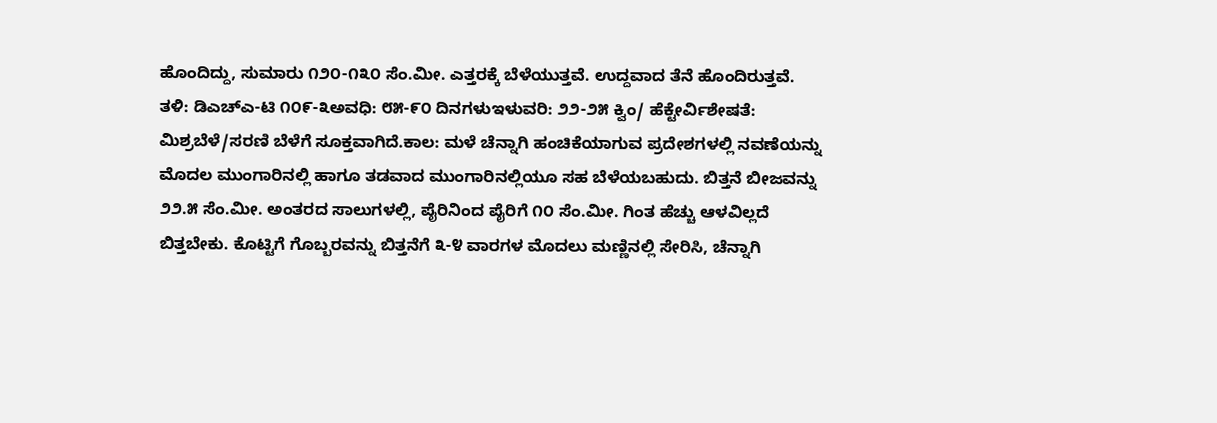ಹೊಂದಿದ್ದು, ಸುಮಾರು ೧೨೦-೧೩೦ ಸೆಂ.ಮೀ. ಎತ್ತರಕ್ಕೆ ಬೆಳೆಯುತ್ತವೆ. ಉದ್ದವಾದ ತೆನೆ ಹೊಂದಿರುತ್ತವೆ.
ತಳಿ: ಡಿಎಚ್‌ಎ-ಟಿ ೧೦೯-೩ಅವಧಿ: ೮೫-೯೦ ದಿನಗಳುಇಳುವರಿ: ೨೨-೨೫ ಕ್ವಿಂ/ ಹೆಕ್ಟೇರ್ವಿಶೇಷತೆ: ಮಿಶ್ರಬೆಳೆ/ಸರಣಿ ಬೆಳೆಗೆ ಸೂಕ್ತವಾಗಿದೆ.ಕಾಲ: ಮಳೆ ಚೆನ್ನಾಗಿ ಹಂಚಿಕೆಯಾಗುವ ಪ್ರದೇಶಗಳಲ್ಲಿ ನವಣೆಯನ್ನು ಮೊದಲ ಮುಂಗಾರಿನಲ್ಲಿ ಹಾಗೂ ತಡವಾದ ಮುಂಗಾರಿನಲ್ಲಿಯೂ ಸಹ ಬೆಳೆಯಬಹುದು. ಬಿತ್ತನೆ ಬೀಜವನ್ನು ೨೨.೫ ಸೆಂ.ಮೀ. ಅಂತರದ ಸಾಲುಗಳಲ್ಲಿ, ಪೈರಿನಿಂದ ಪೈರಿಗೆ ೧೦ ಸೆಂ.ಮೀ. ಗಿಂತ ಹೆಚ್ಚು ಆಳವಿಲ್ಲದೆ ಬಿತ್ತಬೇಕು. ಕೊಟ್ಟಿಗೆ ಗೊಬ್ಬರವನ್ನು ಬಿತ್ತನೆಗೆ ೩-೪ ವಾರಗಳ ಮೊದಲು ಮಣ್ಣಿನಲ್ಲಿ ಸೇರಿಸಿ, ಚೆನ್ನಾಗಿ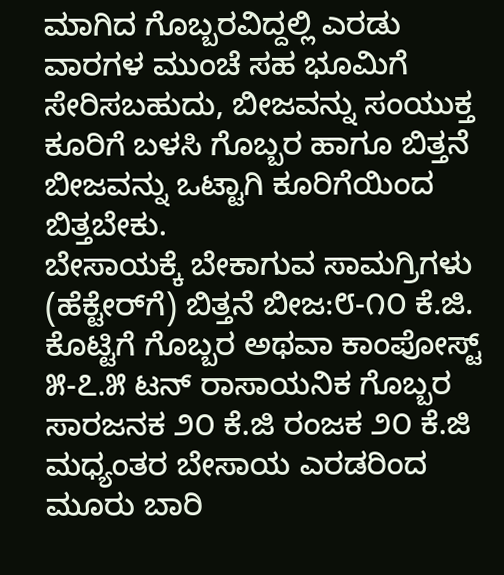ಮಾಗಿದ ಗೊಬ್ಬರವಿದ್ದಲ್ಲಿ ಎರಡು ವಾರಗಳ ಮುಂಚೆ ಸಹ ಭೂಮಿಗೆ ಸೇರಿಸಬಹುದು, ಬೀಜವನ್ನು ಸಂಯುಕ್ತ ಕೂರಿಗೆ ಬಳಸಿ ಗೊಬ್ಬರ ಹಾಗೂ ಬಿತ್ತನೆ ಬೀಜವನ್ನು ಒಟ್ಟಾಗಿ ಕೂರಿಗೆಯಿಂದ ಬಿತ್ತಬೇಕು.
ಬೇಸಾಯಕ್ಕೆ ಬೇಕಾಗುವ ಸಾಮಗ್ರಿಗಳು (ಹೆಕ್ಟೇರ್‌ಗೆ) ಬಿತ್ತನೆ ಬೀಜ:೮-೧೦ ಕೆ.ಜಿ. ಕೊಟ್ಟಿಗೆ ಗೊಬ್ಬರ ಅಥವಾ ಕಾಂಪೋಸ್ಟ್ ೫-೭.೫ ಟನ್ ರಾಸಾಯನಿಕ ಗೊಬ್ಬರ ಸಾರಜನಕ ೨೦ ಕೆ.ಜಿ ರಂಜಕ ೨೦ ಕೆ.ಜಿ ಮಧ್ಯಂತರ ಬೇಸಾಯ ಎರಡರಿಂದ ಮೂರು ಬಾರಿ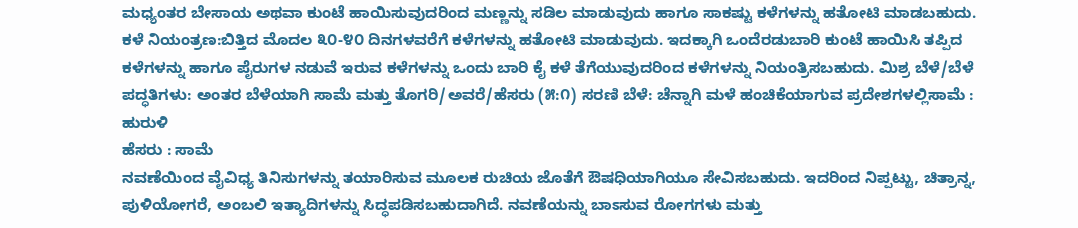ಮಧ್ಯಂತರ ಬೇಸಾಯ ಅಥವಾ ಕುಂಟೆ ಹಾಯಿಸುವುದರಿಂದ ಮಣ್ಣನ್ನು ಸಡಿಲ ಮಾಡುವುದು ಹಾಗೂ ಸಾಕಷ್ಟು ಕಳೆಗಳನ್ನು ಹತೋಟಿ ಮಾಡಬಹುದು.
ಕಳೆ ನಿಯಂತ್ರಣ:ಬಿತ್ತಿದ ಮೊದಲ ೩೦-೪೦ ದಿನಗಳವರೆಗೆ ಕಳೆಗಳನ್ನು ಹತೋಟಿ ಮಾಡುವುದು. ಇದಕ್ಕಾಗಿ ಒಂದೆರಡುಬಾರಿ ಕುಂಟೆ ಹಾಯಿಸಿ ತಪ್ಪಿದ ಕಳೆಗಳನ್ನು ಹಾಗೂ ಪೈರುಗಳ ನಡುವೆ ಇರುವ ಕಳೆಗಳನ್ನು ಒಂದು ಬಾರಿ ಕೈ ಕಳೆ ತೆಗೆಯುವುದರಿಂದ ಕಳೆಗಳನ್ನು ನಿಯಂತ್ರಿಸಬಹುದು. ಮಿಶ್ರ ಬೆಳೆ/ಬೆಳೆ ಪದ್ಧತಿಗಳು: ಅಂತರ ಬೆಳೆಯಾಗಿ ಸಾಮೆ ಮತ್ತು ತೊಗರಿ/ಅವರೆ/ಹೆಸರು (೫:೧) ಸರಣಿ ಬೆಳೆ: ಚೆನ್ನಾಗಿ ಮಳೆ ಹಂಚಿಕೆಯಾಗುವ ಪ್ರದೇಶಗಳಲ್ಲಿಸಾಮೆ : ಹುರುಳಿ
ಹೆಸರು : ಸಾಮೆ
ನವಣೆಯಿಂದ ವೈವಿಧ್ಯ ತಿನಿಸುಗಳನ್ನು ತಯಾರಿಸುವ ಮೂಲಕ ರುಚಿಯ ಜೊತೆಗೆ ಔಷಧಿಯಾಗಿಯೂ ಸೇವಿಸಬಹುದು. ಇದರಿಂದ ನಿಪ್ಪಟ್ಟು, ಚಿತ್ರಾನ್ನ, ಪುಳಿಯೋಗರೆ, ಅಂಬಲಿ ಇತ್ಯಾದಿಗಳನ್ನು ಸಿದ್ಧಪಡಿಸಬಹುದಾಗಿದೆ. ನವಣೆಯನ್ನು ಬಾಽಸುವ ರೋಗಗಳು ಮತ್ತು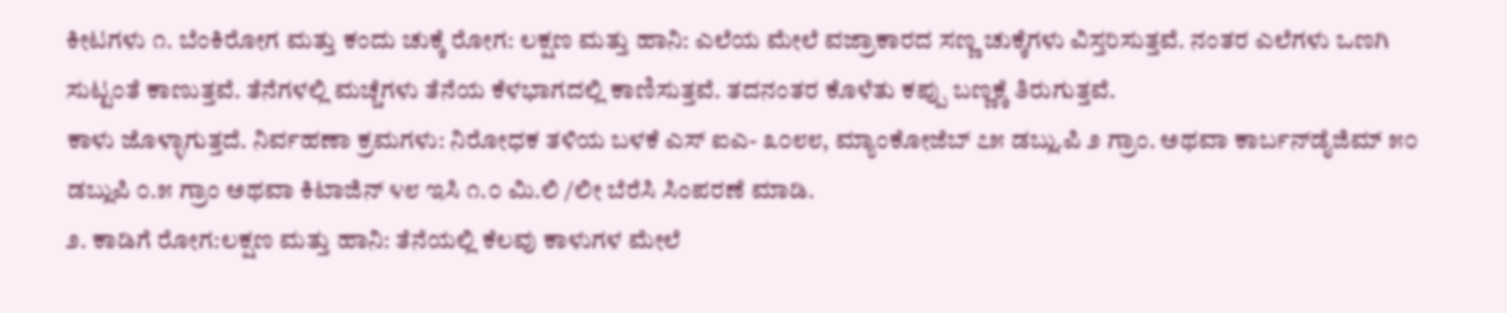ಕೀಟಗಳು ೧. ಬೆಂಕಿರೋಗ ಮತ್ತು ಕಂದು ಚುಕ್ಕೆ ರೋಗ: ಲಕ್ಷಣ ಮತ್ತು ಹಾನಿ: ಎಲೆಯ ಮೇಲೆ ವಜ್ರಾಕಾರದ ಸಣ್ಣ ಚುಕ್ಕೆಗಳು ವಿಸ್ತರಿಸುತ್ತವೆ. ನಂತರ ಎಲೆಗಳು ಒಣಗಿ ಸುಟ್ಟಂತೆ ಕಾಣುತ್ತವೆ. ತೆನೆಗಳಲ್ಲಿ ಮಚ್ಚೆಗಳು ತೆನೆಯ ಕೆಳಭಾಗದಲ್ಲಿ ಕಾಣಿಸುತ್ತವೆ. ತದನಂತರ ಕೊಳೆತು ಕಪ್ಪು ಬಣ್ಣಕ್ಕೆ ತಿರುಗುತ್ತವೆ.
ಕಾಳು ಜೊಳ್ಳಾಗುತ್ತದೆ. ನಿರ್ವಹಣಾ ಕ್ರಮಗಳು: ನಿರೋಧಕ ತಳಿಯ ಬಳಕೆ ಎಸ್ ಐಎ- ೩೦೮೮, ಮ್ಯಾಂಕೋಜೆಬ್ ೭೫ ಡಬ್ಲು.ಪಿ ೨ ಗ್ರಾಂ. ಅಥವಾ ಕಾರ್ಬನ್‌ಡೈಜಿಮ್ ೫೦ ಡಬ್ಲುಪಿ ೦.೫ ಗ್ರಾಂ ಅಥವಾ ಕಿಟಾಜಿನ್ ೪೮ ಇಸಿ ೧.೦ ಮಿ.ಲಿ /ಲೀ ಬೆರೆಸಿ ಸಿಂಪರಣೆ ಮಾಡಿ.
೨. ಕಾಡಿಗೆ ರೋಗ:ಲಕ್ಷಣ ಮತ್ತು ಹಾನಿ: ತೆನೆಯಲ್ಲಿ ಕೆಲವು ಕಾಳುಗಳ ಮೇಲೆ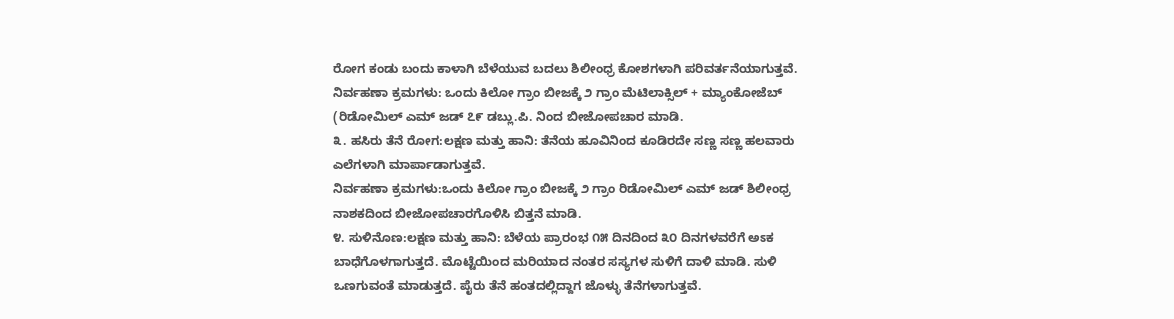ರೋಗ ಕಂಡು ಬಂದು ಕಾಳಾಗಿ ಬೆಳೆಯುವ ಬದಲು ಶಿಲೀಂಧ್ರ ಕೋಶಗಳಾಗಿ ಪರಿವರ್ತನೆಯಾಗುತ್ತವೆ. ನಿರ್ವಹಣಾ ಕ್ರಮಗಳು: ಒಂದು ಕಿಲೋ ಗ್ರಾಂ ಬೀಜಕ್ಕೆ ೨ ಗ್ರಾಂ ಮೆಟಿಲಾಕ್ಸಿಲ್ + ಮ್ಯಾಂಕೋಜೆಬ್ (ರಿಡೋಮಿಲ್ ಎಮ್ ಜಡ್ ೭೯ ಡಬ್ಲು.ಪಿ. ನಿಂದ ಬೀಜೋಪಚಾರ ಮಾಡಿ.
೩. ಹಸಿರು ತೆನೆ ರೋಗ:ಲಕ್ಷಣ ಮತ್ತು ಹಾನಿ: ತೆನೆಯ ಹೂವಿನಿಂದ ಕೂಡಿರದೇ ಸಣ್ಣ ಸಣ್ಣ ಹಲವಾರು ಎಲೆಗಳಾಗಿ ಮಾರ್ಪಾಡಾಗುತ್ತವೆ.
ನಿರ್ವಹಣಾ ಕ್ರಮಗಳು:ಒಂದು ಕಿಲೋ ಗ್ರಾಂ ಬೀಜಕ್ಕೆ ೨ ಗ್ರಾಂ ರಿಡೋಮಿಲ್ ಎಮ್ ಜಡ್ ಶಿಲೀಂಧ್ರ ನಾಶಕದಿಂದ ಬೀಜೋಪಚಾರಗೊಳಿಸಿ ಬಿತ್ತನೆ ಮಾಡಿ.
೪. ಸುಳಿನೊಣ:ಲಕ್ಷಣ ಮತ್ತು ಹಾನಿ: ಬೆಳೆಯ ಪ್ರಾರಂಭ ೧೫ ದಿನದಿಂದ ೩೦ ದಿನಗಳವರೆಗೆ ಅಽಕ ಬಾಧೆಗೊಳಗಾಗುತ್ತದೆ. ಮೊಟ್ಟೆಯಿಂದ ಮರಿಯಾದ ನಂತರ ಸಸ್ಯಗಳ ಸುಳಿಗೆ ದಾಳಿ ಮಾಡಿ. ಸುಳಿ ಒಣಗುವಂತೆ ಮಾಡುತ್ತದೆ. ಪೈರು ತೆನೆ ಹಂತದಲ್ಲಿದ್ದಾಗ ಜೊಳ್ಳು ತೆನೆಗಳಾಗುತ್ತವೆ.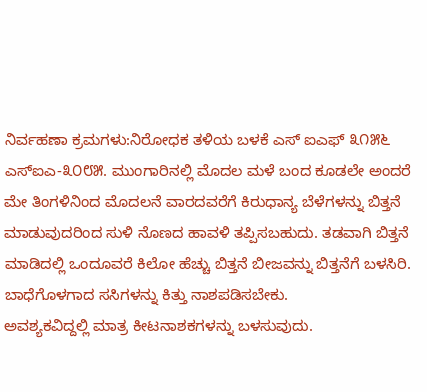ನಿರ್ವಹಣಾ ಕ್ರಮಗಳು:ನಿರೋಧಕ ತಳಿಯ ಬಳಕೆ ಎಸ್ ಐಎಫ್ ೩೧೫೬ ಎಸ್‌ಐಎ-೩೦೮೫. ಮುಂಗಾರಿನಲ್ಲಿ ಮೊದಲ ಮಳೆ ಬಂದ ಕೂಡಲೇ ಅಂದರೆ ಮೇ ತಿಂಗಳಿನಿಂದ ಮೊದಲನೆ ವಾರದವರೆಗೆ ಕಿರುಧಾನ್ಯ ಬೆಳೆಗಳನ್ನು ಬಿತ್ತನೆ ಮಾಡುವುದರಿಂದ ಸುಳಿ ನೊಣದ ಹಾವಳಿ ತಪ್ಪಿಸಬಹುದು. ತಡವಾಗಿ ಬಿತ್ತನೆ ಮಾಡಿದಲ್ಲಿ ಒಂದೂವರೆ ಕಿಲೋ ಹೆಚ್ಚು ಬಿತ್ತನೆ ಬೀಜವನ್ನು ಬಿತ್ತನೆಗೆ ಬಳಸಿರಿ. ಬಾಧೆಗೊಳಗಾದ ಸಸಿಗಳನ್ನು ಕಿತ್ತು ನಾಶಪಡಿಸಬೇಕು.
ಅವಶ್ಯಕವಿದ್ದಲ್ಲಿ ಮಾತ್ರ ಕೀಟನಾಶಕಗಳನ್ನು ಬಳಸುವುದು.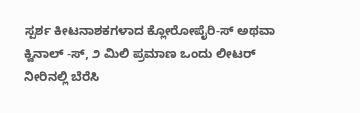ಸ್ಪರ್ಶ ಕೀಟನಾಶಕಗಳಾದ ಕ್ಲೋರೋಪೈರಿ-ಸ್ ಅಥವಾ ಕ್ವಿನಾಲ್ -ಸ್, ೨ ಮಿಲಿ ಪ್ರಮಾಣ ಒಂದು ಲೀಟರ್ ನೀರಿನಲ್ಲಿ ಬೆರೆಸಿ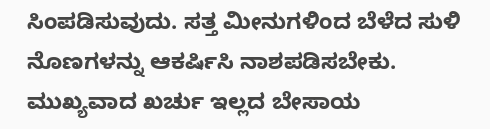ಸಿಂಪಡಿಸುವುದು. ಸತ್ತ ಮೀನುಗಳಿಂದ ಬೆಳೆದ ಸುಳಿ ನೊಣಗಳನ್ನು ಆಕರ್ಷಿಸಿ ನಾಶಪಡಿಸಬೇಕು.
ಮುಖ್ಯವಾದ ಖರ್ಚು ಇಲ್ಲದ ಬೇಸಾಯ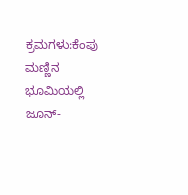ಕ್ರಮಗಳು:ಕೆಂಪು ಮಣ್ಣಿನ ಭೂಮಿಯಲ್ಲಿ ಜೂನ್-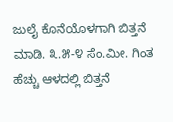ಜುಲೈ ಕೊನೆಯೊಳಗಾಗಿ ಬಿತ್ತನೆ ಮಾಡಿ. ೩.೫-೪ ಸೆಂ.ಮೀ. ಗಿಂತ ಹೆಚ್ಚು ಆಳದಲ್ಲಿ ಬಿತ್ತನೆ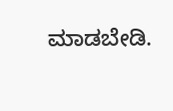ಮಾಡಬೇಡಿ.